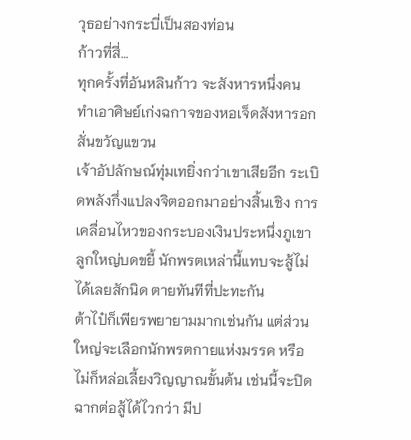วุธอย่างกระบี่เป็นสองท่อน
ก้าวที่สี่…
ทุกครั้งที่อันหลินก้าว จะสังหารหนึ่งคน ทำเอาศิษย์เก่งฉกาจของหอเจ็ดสังหารอกสั่นขวัญแขวน
เจ้าอัปลักษณ์ทุ่มเทยิ่งกว่าเขาเสียอีก ระเบิดพลังกึ่งแปลงจิตออกมาอย่างสิ้นเชิง การเคลื่อนไหวของกระบองเงินประหนึ่งภูเขาลูกใหญ่บดขยี้ นักพรตเหล่านี้แทบจะสู้ไม่ได้เลยสักนิด ตายทันทีที่ปะทะกัน
ต้าไป๋ก็เพียรพยายามมากเช่นกัน แต่ส่วนใหญ่จะเลือกนักพรตกายแห่งมรรค หรือไม่ก็หล่อเลี้ยงวิญญาณขั้นต้น เช่นนี้จะปิดฉากต่อสู้ได้ไวกว่า มีป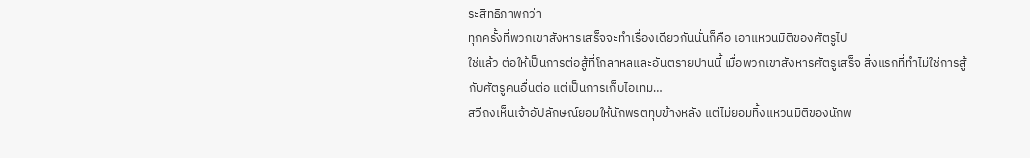ระสิทธิภาพกว่า
ทุกครั้งที่พวกเขาสังหารเสร็จจะทำเรื่องเดียวกันนั่นก็คือ เอาแหวนมิติของศัตรูไป
ใช่แล้ว ต่อให้เป็นการต่อสู้ที่โกลาหลและอันตรายปานนี้ เมื่อพวกเขาสังหารศัตรูเสร็จ สิ่งแรกที่ทำไม่ใช่การสู้กับศัตรูคนอื่นต่อ แต่เป็นการเก็บไอเทม…
สวีถงเห็นเจ้าอัปลักษณ์ยอมให้นักพรตทุบข้างหลัง แต่ไม่ยอมทิ้งแหวนมิติของนักพ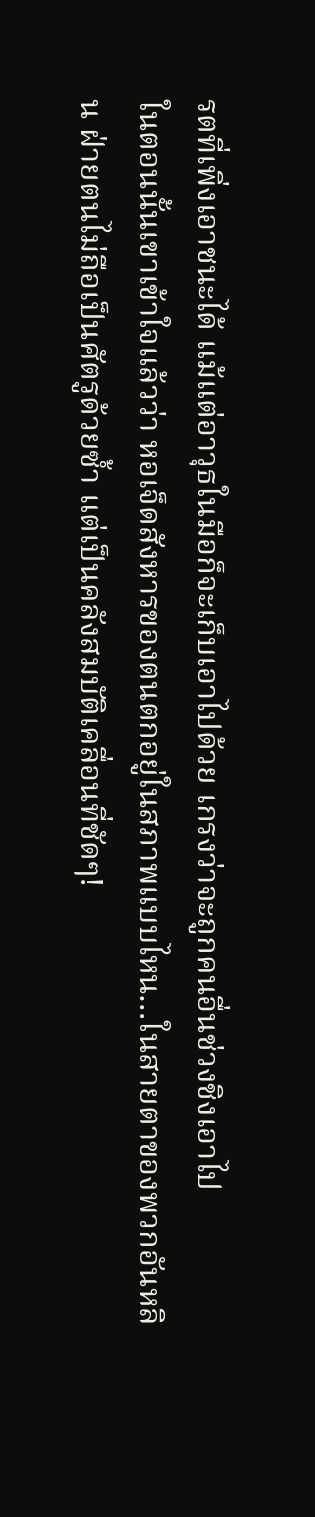รตที่เพิ่งเอาชนะได้ แม้แต่อาวุธในมือก็จะเก็บเอาไปด้วย เกรงว่าจะถูกคนอื่นช่วงชิงเอาไป
ในตอนนั้นเขาเข้าใจแล้วว่า หอเจ็ดสังหารของตนตกอยู่ในสภาพแบบไหน…ในสายตาของพวกอันหลิน ฝ่ายตนไม่ถือเป็นศัตรูด้วยซ้ำ แต่เป็นคลังสมบัติเคลื่อนที่ชัดๆ!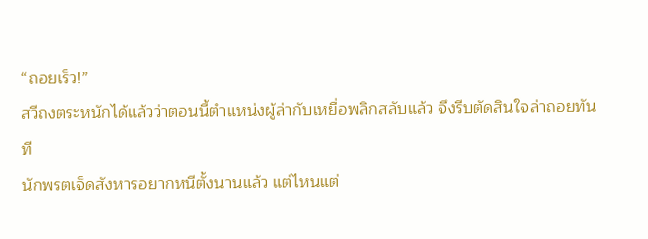“ถอยเร็ว!”
สวีถงตระหนักได้แล้วว่าตอนนี้ตำแหน่งผู้ล่ากับเหยื่อพลิกสลับแล้ว จึงรีบตัดสินใจล่าถอยทันที
นักพรตเจ็ดสังหารอยากหนีตั้งนานแล้ว แต่ไหนแต่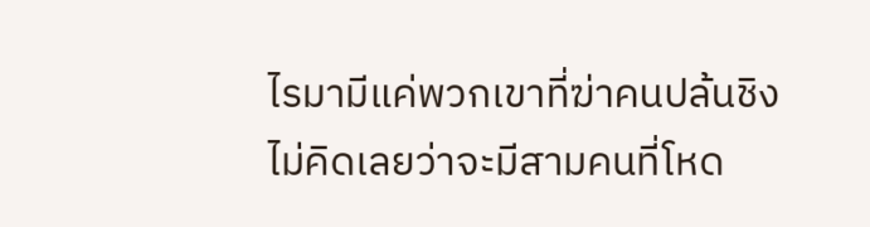ไรมามีแค่พวกเขาที่ฆ่าคนปล้นชิง ไม่คิดเลยว่าจะมีสามคนที่โหด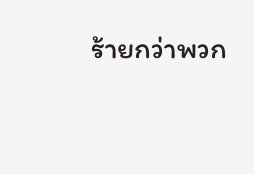ร้ายกว่าพวก